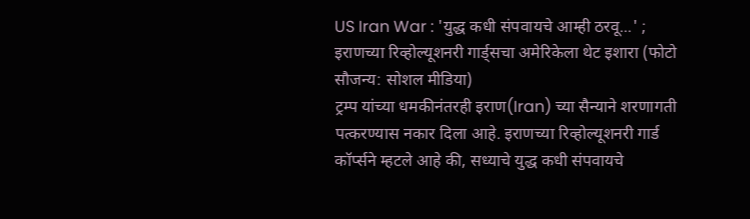US Iran War : 'युद्ध कधी संपवायचे आम्ही ठरवू...' ; इराणच्या रिव्होल्यूशनरी गार्ड्सचा अमेरिकेला थेट इशारा (फोटो सौजन्य: सोशल मीडिया)
ट्रम्प यांच्या धमकीनंतरही इराण(Iran) च्या सैन्याने शरणागती पत्करण्यास नकार दिला आहे. इराणच्या रिव्होल्यूशनरी गार्ड कॉर्प्सने म्हटले आहे की, सध्याचे युद्ध कधी संपवायचे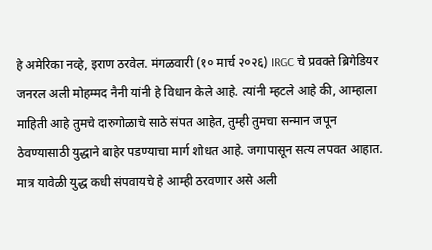हे अमेरिका नव्हे, इराण ठरवेल. मंगळवारी (१० मार्च २०२६) IRGC चे प्रवक्ते ब्रिगेडियर जनरल अली मोहम्मद नैनी यांनी हे विधान केले आहे. त्यांनी म्हटले आहे की, आम्हाला माहिती आहे तुमचे दारुगोळाचे साठे संपत आहेत, तुम्ही तुमचा सन्मान जपून ठेवण्यासाठी युद्धाने बाहेर पडण्याचा मार्ग शोधत आहे. जगापासून सत्य लपवत आहात. मात्र यावेळी युद्ध कधी संपवायचे हे आम्ही ठरवणार असे अली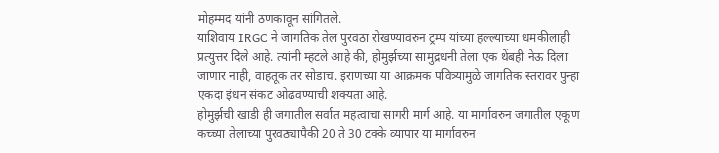मोहम्मद यांनी ठणकावून सांगितले.
याशिवाय IRGC ने जागतिक तेल पुरवठा रोखण्यावरुन ट्रम्प यांच्या हल्ल्याच्या धमकीलाही प्रत्युत्तर दिले आहे. त्यांनी म्हटले आहे की, होमुर्झच्या सामुद्रधनी तेला एक थेंबही नेऊ दिला जाणार नाही, वाहतूक तर सोडाच. इराणच्या या आक्रमक पवित्र्यामुळे जागतिक स्तरावर पुन्हा एकदा इंधन संकट ओढवण्याची शक्यता आहे.
होमुर्झची खाडी ही जगातील सर्वात महत्वाचा सागरी मार्ग आहे. या मार्गावरुन जगातील एकूण कच्च्या तेलाच्या पुरवठ्यापैकी 20 ते 30 टक्के व्यापार या मार्गावरुन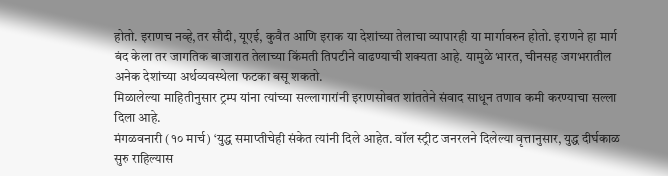होतो. इराणच नव्हे,तर सौदी, यूएई, कुवैत आणि इराक या देशांच्या तेलाचा व्यापारही या मार्गावरुन होतो. इराणने हा मार्ग बंद केला तर जागतिक बाजारात तेलाच्या किंमती तिपटीने वाढण्याची शक्यता आहे. यामुळे भारत, चीनसह जगभरातील अनेक देशांच्या अर्थव्यवस्थेला फटका बसू शकतो.
मिळालेल्या माहितीनुसार ट्रम्प यांना त्यांच्या सल्लागारांनी इराणसोबत शांततेने संवाद साधून तणाव कमी करण्याचा सल्ला दिला आहे.
मंगळवनारी (१० मार्च) ‘युद्ध समाप्तीचेही संकेत त्यांनी दिले आहेत. वॉल स्ट्रीट जनरलने दिलेल्या वृत्तानुसार, युद्ध दीर्घकाळ सुरु राहिल्यास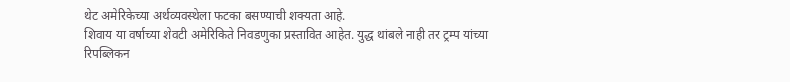थेट अमेरिकेच्या अर्थव्यवस्थेला फटका बसण्याची शक्यता आहे.
शिवाय या वर्षाच्या शेवटी अमेरिकिते निवडणुका प्रस्तावित आहेत. युद्ध थांबले नाही तर ट्रम्प यांच्या रिपब्लिकन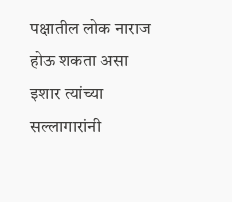पक्षातील लोक नाराज होऊ शकता असा इशार त्यांच्या सल्लागारांनी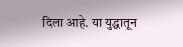दिला आहे. या युद्धातून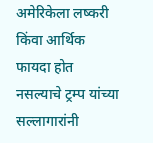अमेरिकेला लष्करी किंवा आर्थिक फायदा होत नसल्याचे ट्रम्प यांच्या सल्लागारांनी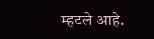म्हटले आहे.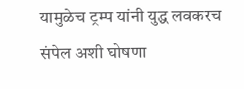यामुळेच ट्रम्प यांनी युद्ध लवकरच संपेल अशी घोषणा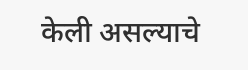केली असल्याचे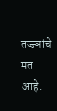तज्ज्ञांचे मत आहे.